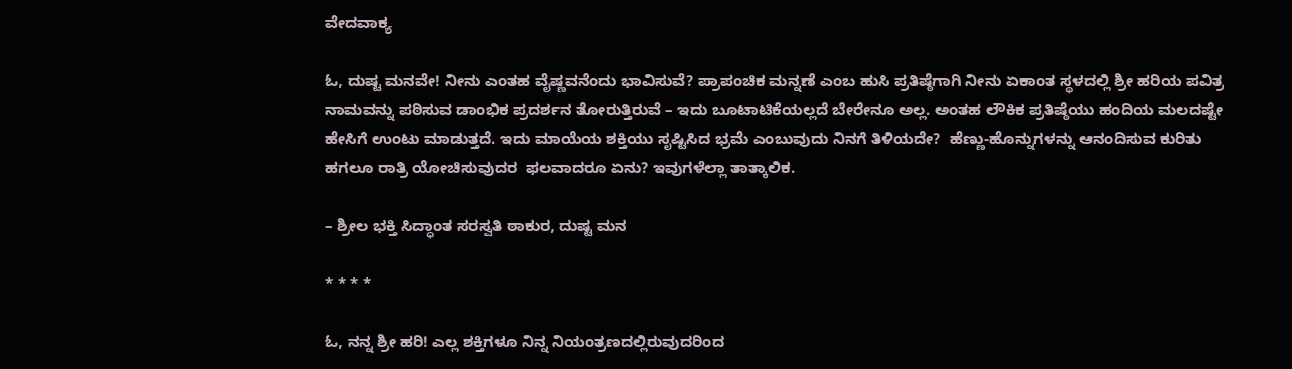ವೇದವಾಕ್ಯ

ಓ, ದುಷ್ಟ ಮನವೇ! ನೀನು ಎಂತಹ ವೈಷ್ಣವನೆಂದು ಭಾವಿಸುವೆ? ಪ್ರಾಪಂಚಿಕ ಮನ್ನಣೆ ಎಂಬ ಹುಸಿ ಪ್ರತಿಷ್ಠೆಗಾಗಿ ನೀನು ಏಕಾಂತ ಸ್ಥಳದಲ್ಲಿ ಶ್ರೀ ಹರಿಯ ಪವಿತ್ರ ನಾಮವನ್ನು ಪಠಿಸುವ ಡಾಂಭಿಕ ಪ್ರದರ್ಶನ ತೋರುತ್ತಿರುವೆ – ಇದು ಬೂಟಾಟಿಕೆಯಲ್ಲದೆ ಬೇರೇನೂ ಅಲ್ಲ. ಅಂತಹ ಲೌಕಿಕ ಪ್ರತಿಷ್ಠೆಯು ಹಂದಿಯ ಮಲದಷ್ಟೇ ಹೇಸಿಗೆ ಉಂಟು ಮಾಡುತ್ತದೆ. ಇದು ಮಾಯೆಯ ಶಕ್ತಿಯು ಸೃಷ್ಟಿಸಿದ ಭ್ರಮೆ ಎಂಬುವುದು ನಿನಗೆ ತಿಳಿಯದೇ?  ಹೆಣ್ಣು-ಹೊನ್ನುಗಳನ್ನು ಆನಂದಿಸುವ ಕುರಿತು ಹಗಲೂ ರಾತ್ರಿ ಯೋಚಿಸುವುದರ  ಫಲವಾದರೂ ಏನು? ಇವುಗಳೆಲ್ಲಾ ತಾತ್ಕಾಲಿಕ.

– ಶ್ರೀಲ ಭಕ್ತಿ ಸಿದ್ಧಾಂತ ಸರಸ್ವತಿ ಠಾಕುರ, ದುಷ್ಟ ಮನ

* * * *

ಓ, ನನ್ನ ಶ್ರೀ ಹರಿ! ಎಲ್ಲ ಶಕ್ತಿಗಳೂ ನಿನ್ನ ನಿಯಂತ್ರಣದಲ್ಲಿರುವುದರಿಂದ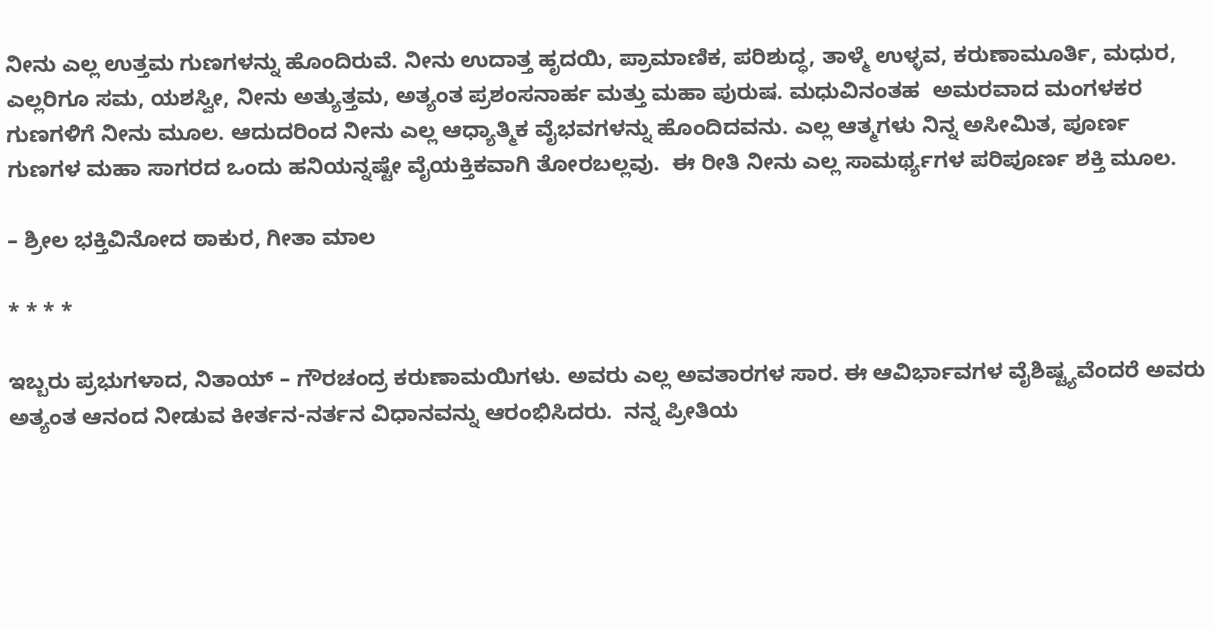ನೀನು ಎಲ್ಲ ಉತ್ತಮ ಗುಣಗಳನ್ನು ಹೊಂದಿರುವೆ. ನೀನು ಉದಾತ್ತ ಹೃದಯಿ, ಪ್ರಾಮಾಣಿಕ, ಪರಿಶುದ್ಧ, ತಾಳ್ಮೆ ಉಳ್ಳವ, ಕರುಣಾಮೂರ್ತಿ, ಮಧುರ, ಎಲ್ಲರಿಗೂ ಸಮ, ಯಶಸ್ವೀ, ನೀನು ಅತ್ಯುತ್ತಮ, ಅತ್ಯಂತ ಪ್ರಶಂಸನಾರ್ಹ ಮತ್ತು ಮಹಾ ಪುರುಷ. ಮಧುವಿನಂತಹ  ಅಮರವಾದ ಮಂಗಳಕರ ಗುಣಗಳಿಗೆ ನೀನು ಮೂಲ. ಆದುದರಿಂದ ನೀನು ಎಲ್ಲ ಆಧ್ಯಾತ್ಮಿಕ ವೈಭವಗಳನ್ನು ಹೊಂದಿದವನು. ಎಲ್ಲ ಆತ್ಮಗಳು ನಿನ್ನ ಅಸೀಮಿತ, ಪೂರ್ಣ ಗುಣಗಳ ಮಹಾ ಸಾಗರದ ಒಂದು ಹನಿಯನ್ನಷ್ಟೇ ವೈಯಕ್ತಿಕವಾಗಿ ತೋರಬಲ್ಲವು.  ಈ ರೀತಿ ನೀನು ಎಲ್ಲ ಸಾಮರ್ಥ್ಯಗಳ ಪರಿಪೂರ್ಣ ಶಕ್ತಿ ಮೂಲ.

– ಶ್ರೀಲ ಭಕ್ತಿವಿನೋದ ಠಾಕುರ, ಗೀತಾ ಮಾಲ

* * * *

ಇಬ್ಬರು ಪ್ರಭುಗಳಾದ, ನಿತಾಯ್‌ – ಗೌರಚಂದ್ರ ಕರುಣಾಮಯಿಗಳು. ಅವರು ಎಲ್ಲ ಅವತಾರಗಳ ಸಾರ. ಈ ಆವಿರ್ಭಾವಗಳ ವೈಶಿಷ್ಟ್ಯವೆಂದರೆ ಅವರು ಅತ್ಯಂತ ಆನಂದ ನೀಡುವ ಕೀರ್ತನ-ನರ್ತನ ವಿಧಾನವನ್ನು ಆರಂಭಿಸಿದರು.  ನನ್ನ ಪ್ರೀತಿಯ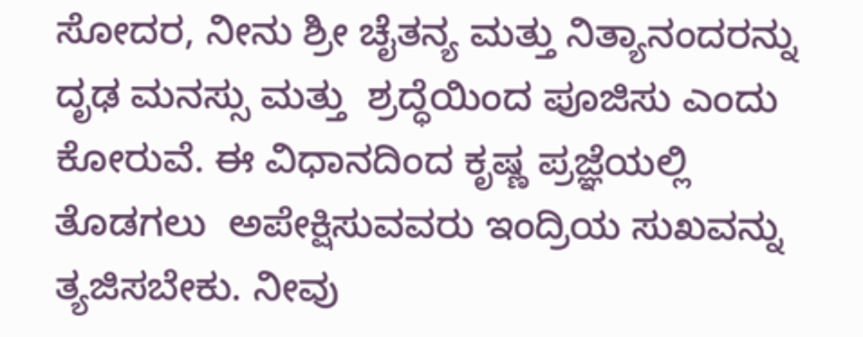ಸೋದರ, ನೀನು ಶ್ರೀ ಚೈತನ್ಯ ಮತ್ತು ನಿತ್ಯಾನಂದರನ್ನು ದೃಢ ಮನಸ್ಸು ಮತ್ತು  ಶ್ರದ್ಧೆಯಿಂದ ಪೂಜಿಸು ಎಂದು ಕೋರುವೆ. ಈ ವಿಧಾನದಿಂದ ಕೃಷ್ಣ ಪ್ರಜ್ಞೆಯಲ್ಲಿ ತೊಡಗಲು  ಅಪೇಕ್ಷಿಸುವವರು ಇಂದ್ರಿಯ ಸುಖವನ್ನು ತ್ಯಜಿಸಬೇಕು. ನೀವು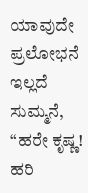ಯಾವುದೇ ಪ್ರಲೋಭನೆ  ಇಲ್ಲದೆ ಸುಮ್ಮನೆ, “ಹರೇ ಕೃಷ್ಣ! ಹರಿ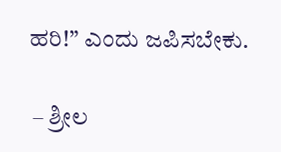ಹರಿ!” ಎಂದು ಜಪಿಸಬೇಕು.

 – ಶ್ರೀಲ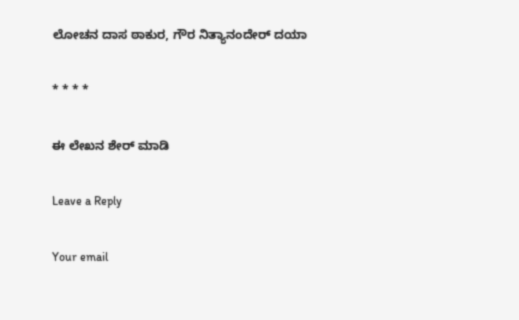ಲೋಚನ ದಾಸ ಠಾಕುರ, ಗೌರ ನಿತ್ಯಾನಂದೇರ್‌ ದಯಾ

* * * *

ಈ ಲೇಖನ ಶೇರ್ ಮಾಡಿ

Leave a Reply

Your email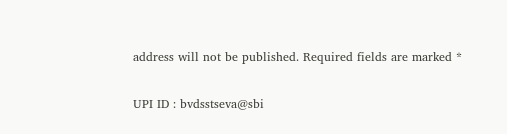address will not be published. Required fields are marked *

UPI ID : bvdsstseva@sbi